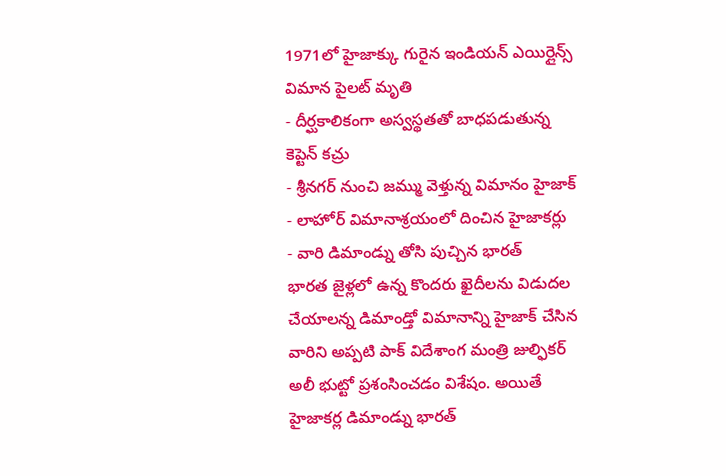1971లో హైజాక్కు గురైన ఇండియన్ ఎయిర్లైన్స్ విమాన పైలట్ మృతి
- దీర్ఘకాలికంగా అస్వస్థతతో బాధపడుతున్న కెప్టెన్ కచ్రు
- శ్రీనగర్ నుంచి జమ్ము వెళ్తున్న విమానం హైజాక్
- లాహోర్ విమానాశ్రయంలో దించిన హైజాకర్లు
- వారి డిమాండ్ను తోసి పుచ్చిన భారత్
భారత జైళ్లలో ఉన్న కొందరు ఖైదీలను విడుదల చేయాలన్న డిమాండ్తో విమానాన్ని హైజాక్ చేసిన వారిని అప్పటి పాక్ విదేశాంగ మంత్రి జుల్ఫికర్ అలీ భుట్టో ప్రశంసించడం విశేషం. అయితే హైజాకర్ల డిమాండ్ను భారత్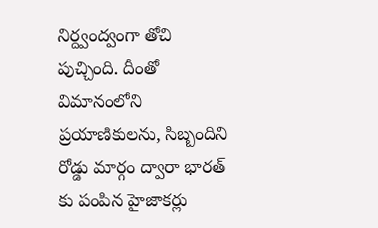నిర్ద్వంద్వంగా తోచి పుచ్చింది. దీంతో విమానంలోని ప్రయాణికులను, సిబ్బందిని రోడ్డు మార్గం ద్వారా భారత్ కు పంపిన హైజాకర్లు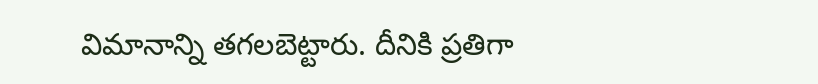విమానాన్ని తగలబెట్టారు. దీనికి ప్రతిగా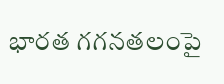భారత గగనతలంపై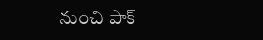నుంచి పాక్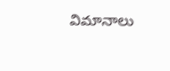విమానాలు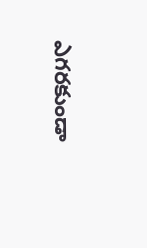ఎగరకుండా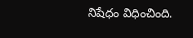నిషేధం విధించింది.